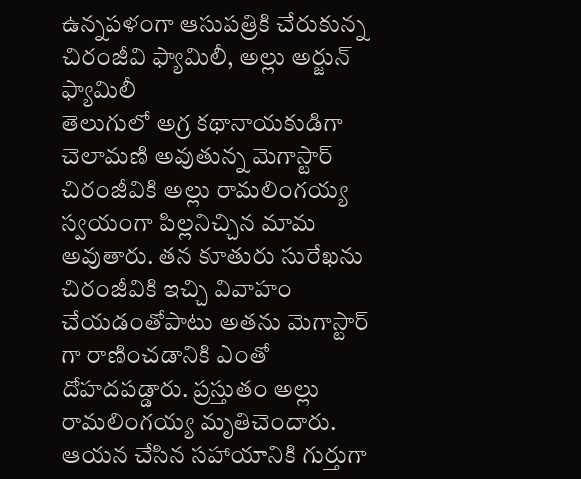ఉన్నపళంగా ఆసుపత్రికి చేరుకున్న చిరంజీవి ఫ్యామిలీ, అల్లు అర్జున్ ఫ్యామిలీ
తెలుగులో అగ్ర కథానాయకుడిగా చెలామణి అవుతున్న మెగాస్టార్ చిరంజీవికి అల్లు రామలింగయ్య స్వయంగా పిల్లనిచ్చిన మామ అవుతారు. తన కూతురు సురేఖను చిరంజీవికి ఇచ్చి వివాహం చేయడంతోపాటు అతను మెగాస్టార్ గా రాణించడానికి ఎంతో దోహదపడ్డారు. ప్రస్తుతం అల్లు రామలింగయ్య మృతిచెందారు. ఆయన చేసిన సహాయానికి గుర్తుగా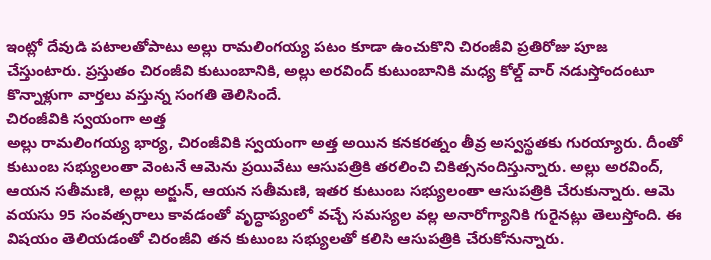ఇంట్లో దేవుడి పటాలతోపాటు అల్లు రామలింగయ్య పటం కూడా ఉంచుకొని చిరంజీవి ప్రతిరోజు పూజ చేస్తుంటారు. ప్రస్తుతం చిరంజీవి కుటుంబానికి, అల్లు అరవింద్ కుటుంబానికి మధ్య కోల్డ్ వార్ నడుస్తోందంటూ కొన్నాళ్లుగా వార్తలు వస్తున్న సంగతి తెలిసిందే.
చిరంజీవికి స్వయంగా అత్త
అల్లు రామలింగయ్య భార్య, చిరంజీవికి స్వయంగా అత్త అయిన కనకరత్నం తీవ్ర అస్వస్థతకు గురయ్యారు. దీంతో కుటుంబ సభ్యులంతా వెంటనే ఆమెను ప్రయివేటు ఆసుపత్రికి తరలించి చికిత్సనందిస్తున్నారు. అల్లు అరవింద్, ఆయన సతీమణి, అల్లు అర్జున్, ఆయన సతీమణి, ఇతర కుటుంబ సభ్యులంతా ఆసుపత్రికి చేరుకున్నారు. ఆమె వయసు 95 సంవత్సరాలు కావడంతో వృద్ధాప్యంలో వచ్చే సమస్యల వల్ల అనారోగ్యానికి గురైనట్లు తెలుస్తోంది. ఈ విషయం తెలియడంతో చిరంజీవి తన కుటుంబ సభ్యులతో కలిసి ఆసుపత్రికి చేరుకోనున్నారు.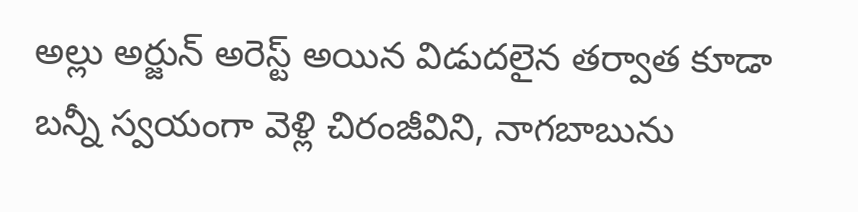అల్లు అర్జున్ అరెస్ట్ అయిన విడుదలైన తర్వాత కూడా బన్నీ స్వయంగా వెళ్లి చిరంజీవిని, నాగబాబును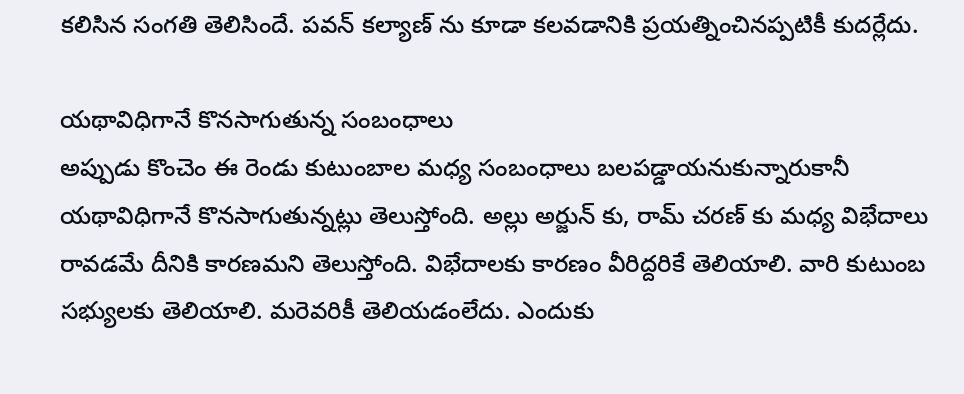కలిసిన సంగతి తెలిసిందే. పవన్ కల్యాణ్ ను కూడా కలవడానికి ప్రయత్నించినప్పటికీ కుదర్లేదు.

యథావిధిగానే కొనసాగుతున్న సంబంధాలు
అప్పుడు కొంచెం ఈ రెండు కుటుంబాల మధ్య సంబంధాలు బలపడ్డాయనుకున్నారుకానీ యథావిధిగానే కొనసాగుతున్నట్లు తెలుస్తోంది. అల్లు అర్జున్ కు, రామ్ చరణ్ కు మధ్య విభేదాలు రావడమే దీనికి కారణమని తెలుస్తోంది. విభేదాలకు కారణం వీరిద్దరికే తెలియాలి. వారి కుటుంబ సభ్యులకు తెలియాలి. మరెవరికీ తెలియడంలేదు. ఎందుకు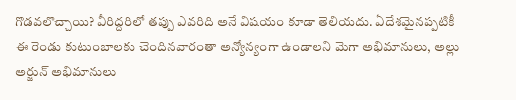గొడవలొచ్చాయి? వీరిద్దరిలో తప్పు ఎవరిది అనే విషయం కూడా తెలియదు. ఏదేశమైనప్పటికీ ఈ రెండు కుటుంబాలకు చెందినవారంతా అన్యోన్యంగా ఉండాలని మెగా అభిమానులు, అల్లు అర్జున్ అభిమానులు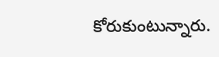కోరుకుంటున్నారు.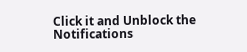Click it and Unblock the Notifications